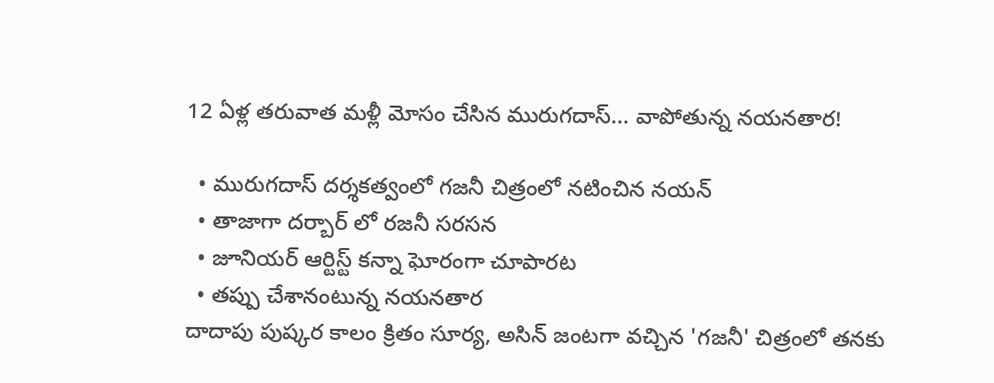12 ఏళ్ల తరువాత మళ్లీ మోసం చేసిన మురుగదాస్... వాపోతున్న నయనతార!

  • మురుగదాస్ దర్శకత్వంలో గజనీ చిత్రంలో నటించిన నయన్
  • తాజాగా దర్బార్ లో రజనీ సరసన
  • జూనియర్ ఆర్టిస్ట్ కన్నా ఘోరంగా చూపారట
  • తప్పు చేశానంటున్న నయనతార
దాదాపు పుష్కర కాలం క్రితం సూర్య, అసిన్ జంటగా వచ్చిన 'గజనీ' చిత్రంలో తనకు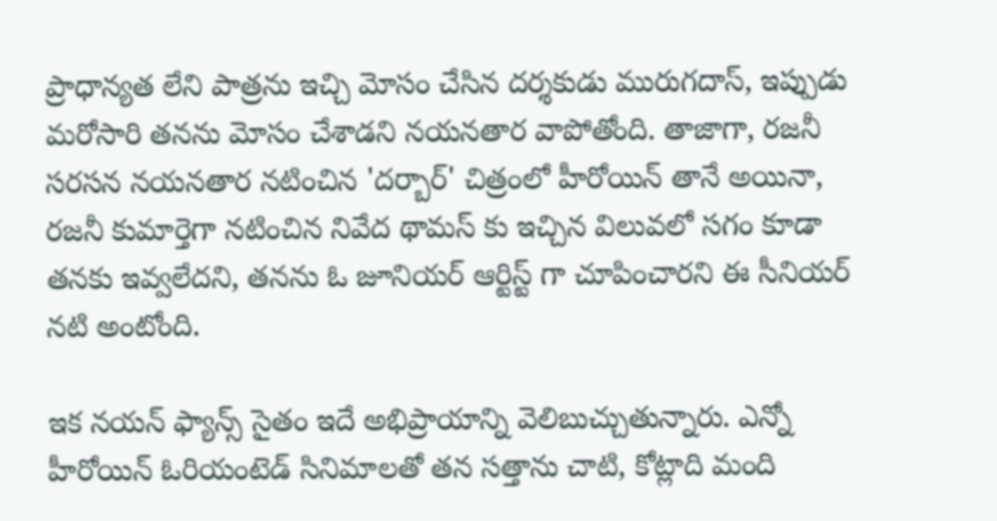ప్రాధాన్యత లేని పాత్రను ఇచ్చి మోసం చేసిన దర్శకుడు మురుగదాస్, ఇప్పుడు మరోసారి తనను మోసం చేశాడని నయనతార వాపోతోంది. తాజాగా, రజనీ సరసన నయనతార నటించిన 'దర్బార్' చిత్రంలో హీరోయిన్ తానే అయినా, రజనీ కుమార్తెగా నటించిన నివేద థామస్ కు ఇచ్చిన విలువలో సగం కూడా తనకు ఇవ్వలేదని, తనను ఓ జూనియర్ ఆర్టిస్ట్ గా చూపించారని ఈ సీనియర్ నటి అంటోంది.

ఇక నయన్ ఫ్యాన్స్ సైతం ఇదే అభిప్రాయాన్ని వెలిబుచ్చుతున్నారు. ఎన్నో హీరోయిన్ ఓరియంటెడ్ సినిమాలతో తన సత్తాను చాటి, కోట్లాది మంది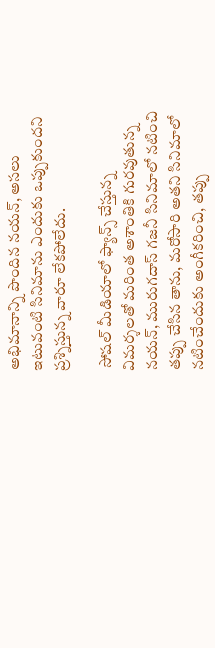అభిమానాన్ని పొందిన నయన్, అసలు ఇటువంటి సినిమాను ఎందుకు ఒప్పుకుందని ప్రశ్నిస్తున్న వారూ లేకపోలేదు.

 సోషల్ మీడియాలో ఫ్యాన్స్ చేస్తున్న విమర్శలతో మరింత అశాంతికి గురవుతున్న నయన్, మురుగదాస్ గజనీ సినిమాలో నటించి తప్పు చేసిన తాను, మరోసారి అతని సినిమాలో నటించేందుకు అంగీకరించి, తప్పు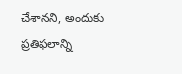చేశానని, అందుకు ప్రతిఫలాన్ని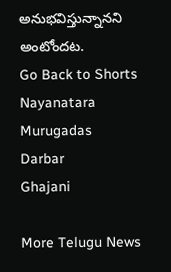అనుభవిస్తున్నానని అంటోందట.
Go Back to Shorts
Nayanatara
Murugadas
Darbar
Ghajani

More Telugu News